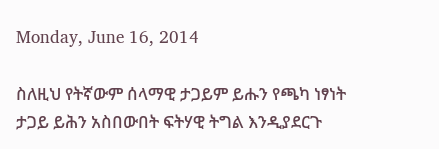Monday, June 16, 2014

ስለዚህ የትኛውም ሰላማዊ ታጋይም ይሑን የጫካ ነፃነት ታጋይ ይሕን አስበውበት ፍትሃዊ ትግል እንዲያደርጉ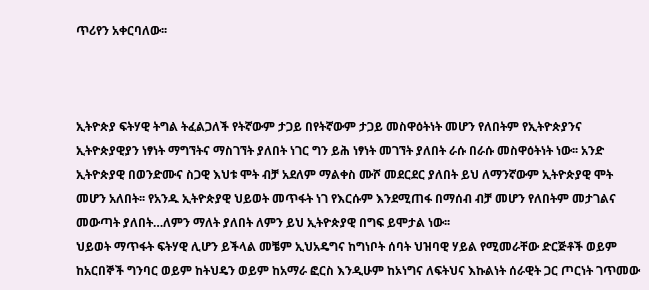ጥሪየን አቀርባለው፡፡



ኢትዮጵያ ፍትሃዊ ትግል ትፈልጋለች የትኛውም ታጋይ በየትኛውም ታጋይ መስዋዕትነት መሆን የለበትም የኢትዮጵያንና ኢትዮጵያዊያን ነፃነት ማግኘትና ማስገኘት ያለበት ነገር ግን ይሕ ነፃነት መገኘት ያለበት ራሱ በራሱ መስዋዕትነት ነው፡፡ አንድ ኢትዮጵያዊ በወንድሙና ስጋዊ እህቱ ሞት ብቻ አደለም ማልቀስ ሙሾ መደርደር ያለበት ይህ ለማንኛውም ኢትዮጵያዊ ሞት መሆን አለበት፡፡ የአንዱ ኢትዮጵያዊ ህይወት መጥፋት ነገ የእርሱም እንደሚጠፋ በማሰብ ብቻ መሆን የለበትም መታገልና መውጣት ያለበት…ለምን ማለት ያለበት ለምን ይህ ኢትዮጵያዊ በግፍ ይሞታል ነው፡፡
ህይወት ማጥፋት ፍትሃዊ ሊሆን ይችላል መቼም ኢህአዴግና ከግነቦት ሰባት ህዝባዊ ሃይል የሚመራቸው ድርጅቶች ወይም ከአርበኞች ግንባር ወይም ከትህዴን ወይም ከአማራ ፎርስ እንዲሁም ከኦነግና ለፍትህና እኩልነት ሰራዊት ጋር ጦርነት ገጥመው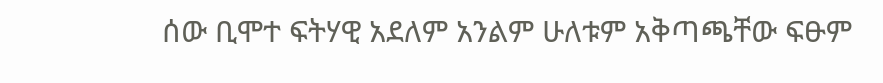ሰው ቢሞተ ፍትሃዊ አደለም አንልም ሁለቱም አቅጣጫቸው ፍፁም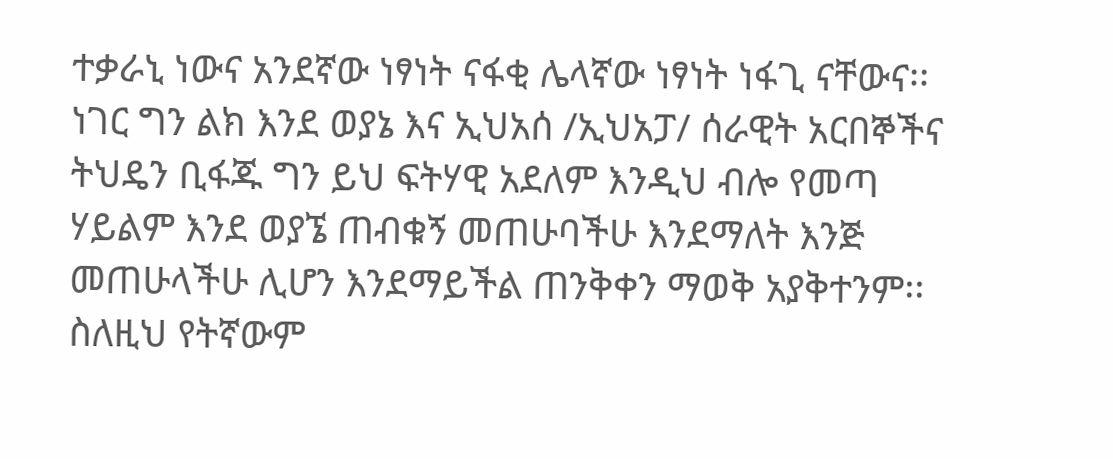ተቃራኒ ነውና አንደኛው ነፃነት ናፋቂ ሌላኛው ነፃነት ነፋጊ ናቸውና፡፡
ነገር ግን ልክ እንደ ወያኔ እና ኢህአሰ /ኢህአፓ/ ሰራዊት አርበኞችና ትህዴን ቢፋጁ ግን ይህ ፍትሃዊ አደለም እንዲህ ብሎ የመጣ ሃይልም እንደ ወያኜ ጠብቁኝ መጠሁባችሁ እንደማለት እንጅ መጠሁላችሁ ሊሆን እንደማይችል ጠንቅቀን ማወቅ አያቅተንም፡፡
ስለዚህ የትኛውም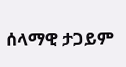ሰላማዊ ታጋይም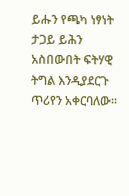ይሑን የጫካ ነፃነት ታጋይ ይሕን አስበውበት ፍትሃዊ ትግል እንዲያደርጉ ጥሪየን አቀርባለው፡፡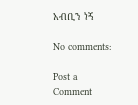አብቢን ነኝ

No comments:

Post a Comment